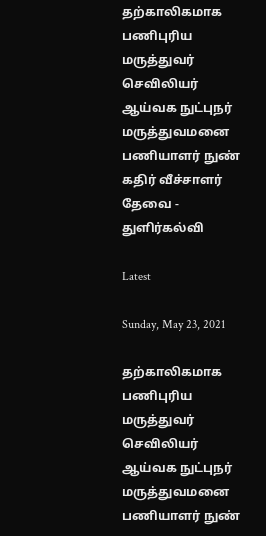தற்காலிகமாக பணிபுரிய மருத்துவர் செவிலியர் ஆய்வக நுட்புநர் மருத்துவமனை பணியாளர் நுண் கதிர் வீச்சாளர் தேவை - துளிர்கல்வி

Latest

Sunday, May 23, 2021

தற்காலிகமாக பணிபுரிய மருத்துவர் செவிலியர் ஆய்வக நுட்புநர் மருத்துவமனை பணியாளர் நுண்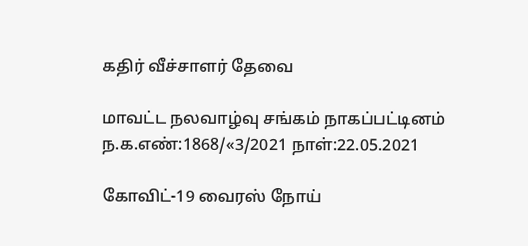கதிர் வீச்சாளர் தேவை

மாவட்ட நலவாழ்வு சங்கம் நாகப்பட்டினம் ந.க.எண்:1868/«3/2021 நாள்:22.05.2021

கோவிட்-19 வைரஸ் நோய்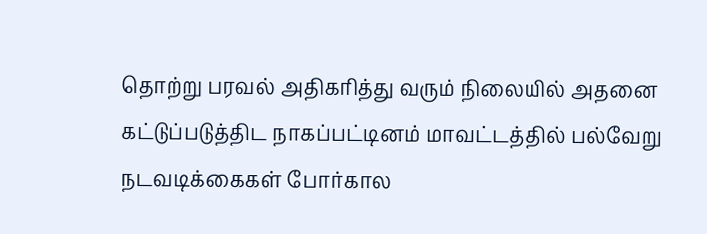தொற்று பரவல் அதிகரித்து வரும் நிலையில் அதனை கட்டுப்படுத்திட நாகப்பட்டினம் மாவட்டத்தில் பல்வேறு நடவடிக்கைகள் போர்கால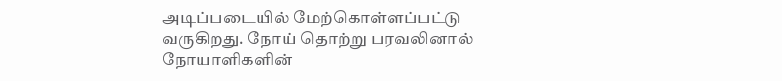அடிப்படையில் மேற்கொள்ளப்பட்டு வருகிறது. நோய் தொற்று பரவலினால் நோயாளிகளின்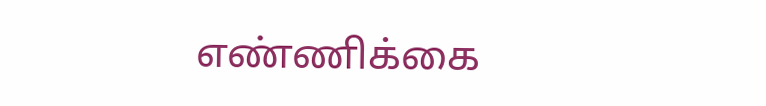எண்ணிக்கை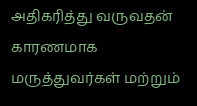அதிகரித்து வருவதன் காரணமாக மருத்துவர்கள் மற்றும்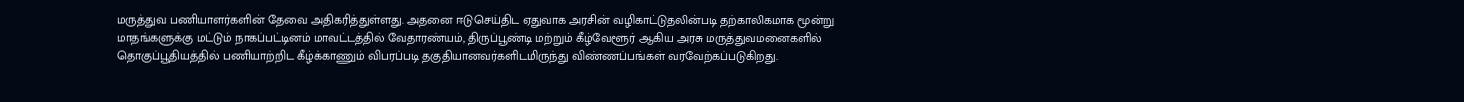மருத்துவ பணியாளர்களின் தேவை அதிகரித்துள்ளது. அதனை ஈடுசெய்திட ஏதுவாக அரசின் வழிகாட்டுதலின்படி தற்காலிகமாக மூன்று மாதங்களுக்கு மட்டும் நாகப்பட்டினம் மாவட்டத்தில் வேதாரண்யம், திருப்பூண்டி மற்றும் கீழ்வேளூர் ஆகிய அரசு மருத்துவமனைகளில் தொகுப்பூதியத்தில் பணியாற்றிட கீழ்க்காணும் விபரப்படி தகுதியானவர்களிடமிருந்து விண்ணப்பங்கள் வரவேற்கப்படுகிறது.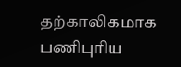தற்காலிகமாக பணிபுரிய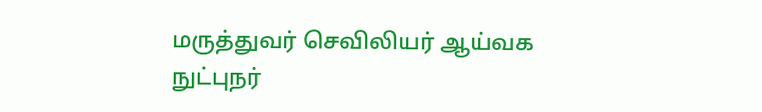மருத்துவர் செவிலியர் ஆய்வக நுட்புநர்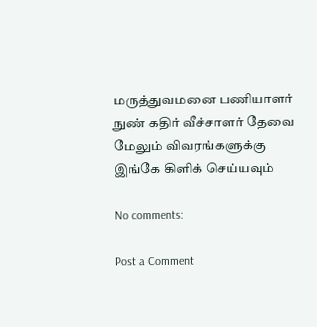மருத்துவமனை பணியாளர் நுண் கதிர் வீச்சாளர் தேவை  மேலும் விவரங்களுக்கு இங்கே கிளிக் செய்யவும்

No comments:

Post a Comment